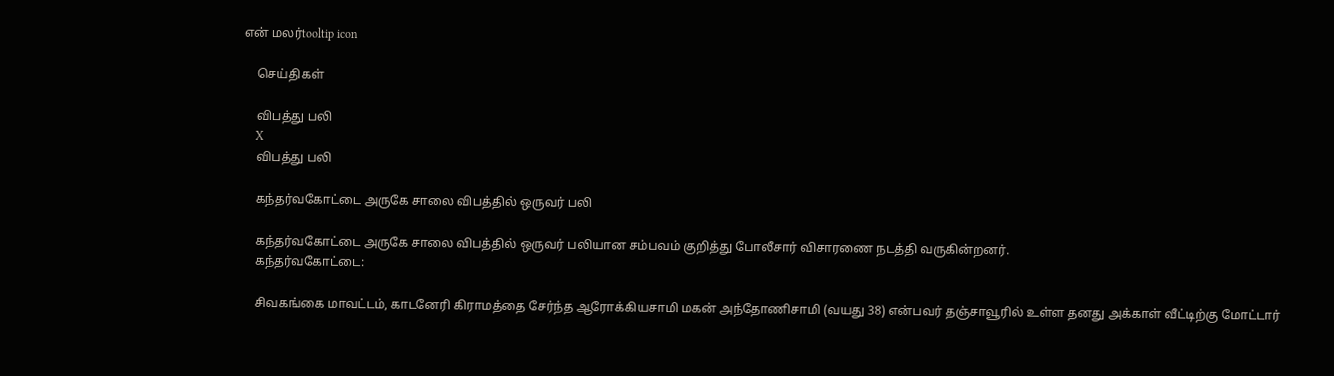என் மலர்tooltip icon

    செய்திகள்

    விபத்து பலி
    X
    விபத்து பலி

    கந்தர்வகோட்டை அருகே சாலை விபத்தில் ஒருவர் பலி

    கந்தர்வகோட்டை அருகே சாலை விபத்தில் ஒருவர் பலியான சம்பவம் குறித்து போலீசார் விசாரணை நடத்தி வருகின்றனர்.
    கந்தர்வகோட்டை:

    சிவகங்கை மாவட்டம், காடனேரி கிராமத்தை சேர்ந்த ஆரோக்கியசாமி மகன் அந்தோணிசாமி (வயது 38) என்பவர் தஞ்சாவூரில் உள்ள தனது அக்காள் வீட்டிற்கு மோட்டார்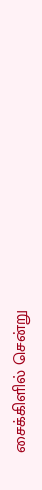சைக்கிளில் சென்று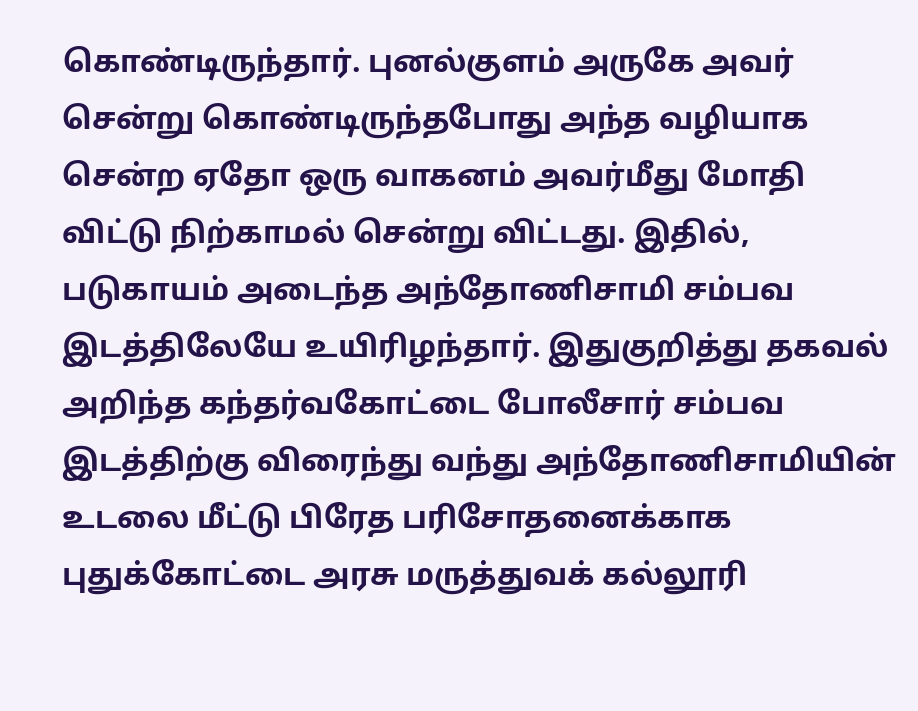கொண்டிருந்தார். புனல்குளம் அருகே அவர் சென்று கொண்டிருந்தபோது அந்த வழியாக சென்ற ஏதோ ஒரு வாகனம் அவர்மீது மோதி விட்டு நிற்காமல் சென்று விட்டது. இதில், படுகாயம் அடைந்த அந்தோணிசாமி சம்பவ இடத்திலேயே உயிரிழந்தார். இதுகுறித்து தகவல் அறிந்த கந்தர்வகோட்டை போலீசார் சம்பவ இடத்திற்கு விரைந்து வந்து அந்தோணிசாமியின் உடலை மீட்டு பிரேத பரிசோதனைக்காக புதுக்கோட்டை அரசு மருத்துவக் கல்லூரி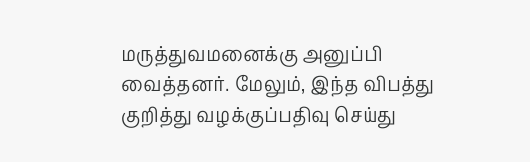மருத்துவமனைக்கு அனுப்பி வைத்தனர். மேலும், இந்த விபத்து குறித்து வழக்குப்பதிவு செய்து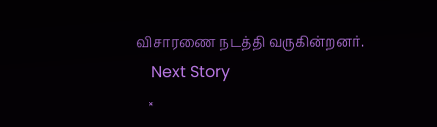விசாரணை நடத்தி வருகின்றனர்.
    Next Story
    ×